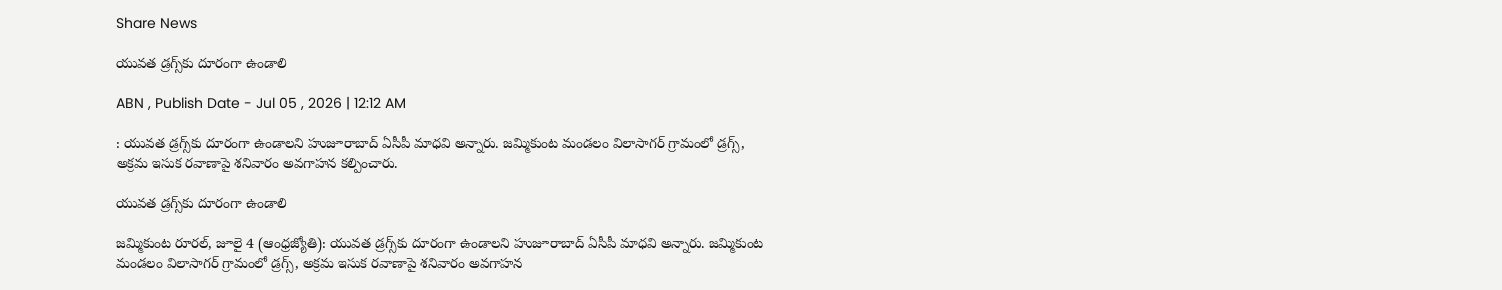Share News

యువత డ్రగ్స్‌కు దూరంగా ఉండాలి

ABN , Publish Date - Jul 05 , 2026 | 12:12 AM

: యువత డ్రగ్స్‌కు దూరంగా ఉండాలని హుజూరాబాద్‌ ఏసీపీ మాధవి అన్నారు. జమ్మికుంట మండలం విలాసాగర్‌ గ్రామంలో డ్రగ్స్‌, అక్రమ ఇసుక రవాణాపై శనివారం అవగాహన కల్పించారు.

యువత డ్రగ్స్‌కు దూరంగా ఉండాలి

జమ్మికుంట రూరల్‌, జూలై 4 (ఆంధ్రజ్యోతి): యువత డ్రగ్స్‌కు దూరంగా ఉండాలని హుజూరాబాద్‌ ఏసీపీ మాధవి అన్నారు. జమ్మికుంట మండలం విలాసాగర్‌ గ్రామంలో డ్రగ్స్‌, అక్రమ ఇసుక రవాణాపై శనివారం అవగాహన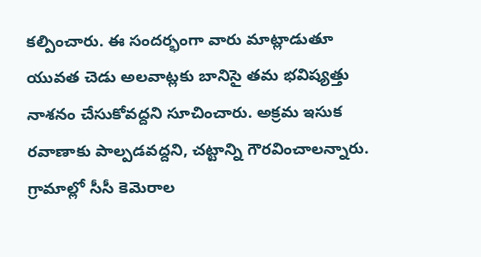కల్పించారు. ఈ సందర్భంగా వారు మాట్లాడుతూ యువత చెడు అలవాట్లకు బానిసై తమ భవిష్యత్తు నాశనం చేసుకోవద్దని సూచించారు. అక్రమ ఇసుక రవాణాకు పాల్పడవద్దని, చట్టాన్ని గౌరవించాలన్నారు. గ్రామాల్లో సీసీ కెమెరాల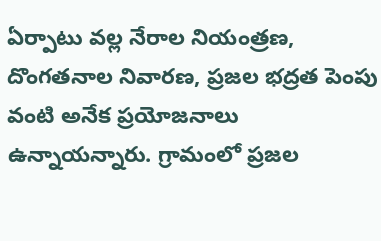ఏర్పాటు వల్ల నేరాల నియంత్రణ, దొంగతనాల నివారణ, ప్రజల భద్రత పెంపు వంటి అనేక ప్రయోజనాలు ఉన్నాయన్నారు. గ్రామంలో ప్రజల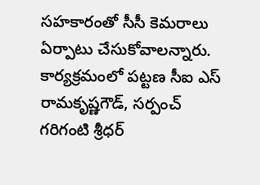సహకారంతో సీసీ కెమరాలు ఏర్పాటు చేసుకోవాలన్నారు. కార్యక్రమంలో పట్టణ సీఐ ఎస్‌ రామకృష్ణగౌడ్‌, సర్పంచ్‌ గరిగంటి శ్రీధర్‌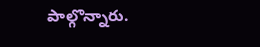పాల్గొన్నారు.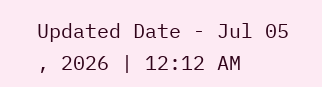Updated Date - Jul 05 , 2026 | 12:12 AM